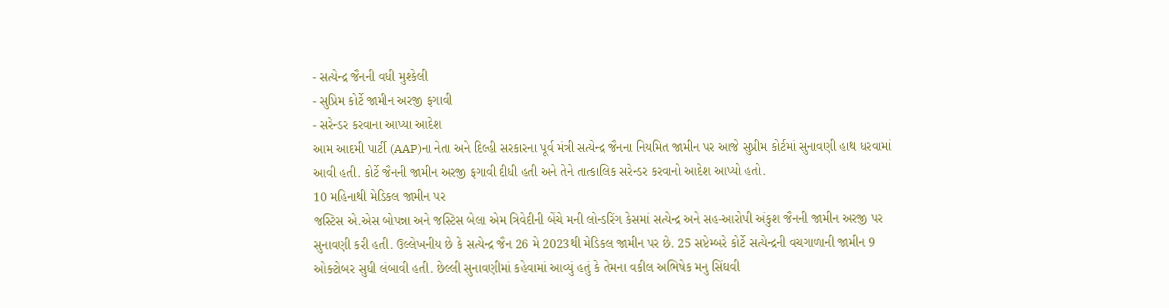- સત્યેન્દ્ર જૈનની વધી મુશ્કેલી
- સુપ્રિમ કોર્ટે જામીન અરજી ફગાવી
- સરેન્ડર કરવાના આપ્યા આદેશ
આમ આદમી પાર્ટી (AAP)ના નેતા અને દિલ્હી સરકારના પૂર્વ મંત્રી સત્યેન્દ્ર જૈનના નિયમિત જામીન પર આજે સુપ્રીમ કોર્ટમાં સુનાવણી હાથ ધરવામાં આવી હતી. કોર્ટે જૈનની જામીન અરજી ફગાવી દીધી હતી અને તેને તાત્કાલિક સરેન્ડર કરવાનો આદેશ આપ્યો હતો.
10 મહિનાથી મેડિકલ જામીન પર
જસ્ટિસ એ.એસ બોપન્ના અને જસ્ટિસ બેલા એમ ત્રિવેદીની બેંચે મની લોન્ડરિંગ કેસમાં સત્યેન્દ્ર અને સહ-આરોપી અંકુશ જૈનની જામીન અરજી પર સુનાવણી કરી હતી. ઉલ્લેખનીય છે કે સત્યેન્દ્ર જૈન 26 મે 2023થી મેડિકલ જામીન પર છે. 25 સપ્ટેમ્બરે કોર્ટે સત્યેન્દ્રની વચગાળાની જામીન 9 ઓક્ટોબર સુધી લંબાવી હતી. છેલ્લી સુનાવણીમાં કહેવામાં આવ્યું હતું કે તેમના વકીલ અભિષેક મનુ સિંઘવી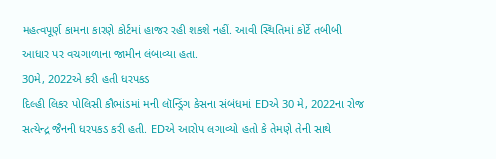મહત્વપૂર્ણ કામના કારણે કોર્ટમાં હાજર રહી શકશે નહીં. આવી સ્થિતિમાં કોર્ટે તબીબી આધાર પર વચગાળાના જામીન લંબાવ્યા હતા.
30મે, 2022એ કરી હતી ધરપકડ
દિલ્હી લિકર પોલિસી કૌભાંડમાં મની લૉન્ડ્રિંગ કેસના સંબંધમાં EDએ 30 મે, 2022ના રોજ સત્યેન્દ્ર જૈનની ધરપકડ કરી હતી. EDએ આરોપ લગાવ્યો હતો કે તેમણે તેની સાથે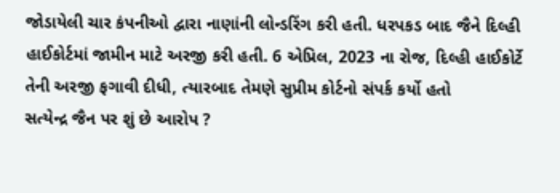જોડાયેલી ચાર કંપનીઓ દ્વારા નાણાંની લોન્ડરિંગ કરી હતી. ધરપકડ બાદ જૈને દિલ્હી હાઈકોર્ટમાં જામીન માટે અરજી કરી હતી. 6 એપ્રિલ, 2023 ના રોજ, દિલ્હી હાઈકોર્ટે તેની અરજી ફગાવી દીધી, ત્યારબાદ તેમણે સુપ્રીમ કોર્ટનો સંપર્ક કર્યો હતો
સત્યેન્દ્ર જૈન પર શું છે આરોપ ?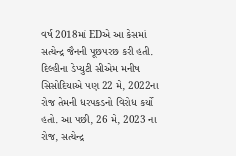વર્ષ 2018માં EDએ આ કેસમાં સત્યેન્દ્ર જૈનની પૂછપરછ કરી હતી. દિલ્હીના ડેપ્યુટી સીએમ મનીષ સિસોદિયાએ પણ 22 મે, 2022ના રોજ તેમની ધરપકડનો વિરોધ કર્યો હતો. આ પછી, 26 મે, 2023 ના રોજ, સત્યેન્દ્ર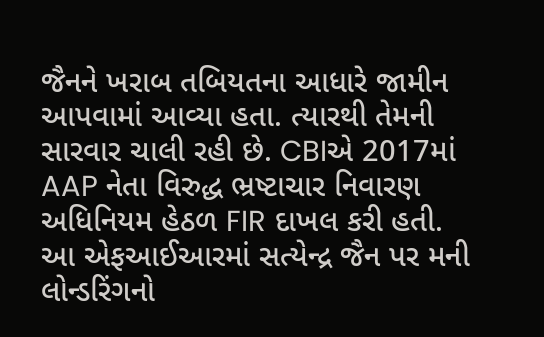જૈનને ખરાબ તબિયતના આધારે જામીન આપવામાં આવ્યા હતા. ત્યારથી તેમની સારવાર ચાલી રહી છે. CBIએ 2017માં AAP નેતા વિરુદ્ધ ભ્રષ્ટાચાર નિવારણ અધિનિયમ હેઠળ FIR દાખલ કરી હતી. આ એફઆઈઆરમાં સત્યેન્દ્ર જૈન પર મની લોન્ડરિંગનો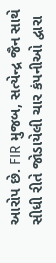આરોપ છે. FIR મુજબ, સત્યેન્દ્ર જૈન સાથે સીધી રીતે જોડાયેલી ચાર કંપનીઓ દ્વારા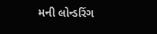મની લોન્ડરિંગ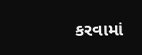કરવામાં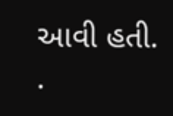આવી હતી.
.